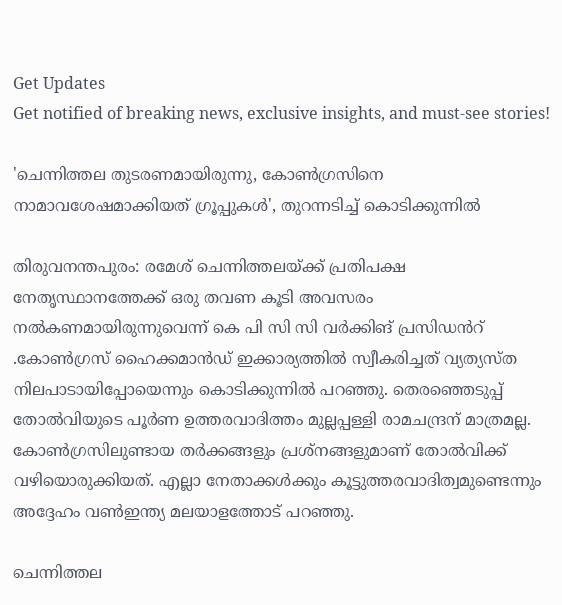Get Updates
Get notified of breaking news, exclusive insights, and must-see stories!

'ചെന്നിത്തല തുടരണമായിരുന്നു, കോൺഗ്രസിനെ നാമാവശേഷമാക്കിയത് ഗ്രൂപ്പുകൾ', തുറന്നടിച്ച് കൊടിക്കുന്നിൽ

തിരുവനന്തപുരം: രമേശ് ചെന്നിത്തലയ്ക്ക് പ്രതിപക്ഷ നേതൃസ്ഥാനത്തേക്ക് ഒരു തവണ കൂടി അവസരം നൽകണമായിരുന്നുവെന്ന് കെ പി സി സി വർക്കിങ് പ്രസിഡൻറ് .കോൺഗ്രസ് ഹൈക്കമാൻഡ് ഇക്കാര്യത്തിൽ സ്വീകരിച്ചത് വ്യത്യസ്ത നിലപാടായിപ്പോയെന്നും കൊടിക്കുന്നിൽ പറഞ്ഞു. തെരഞ്ഞെടുപ്പ് തോൽവിയുടെ പൂർണ ഉത്തരവാദിത്തം മുല്ലപ്പള്ളി രാമചന്ദ്രന് മാത്രമല്ല. കോൺഗ്രസിലുണ്ടായ തർക്കങ്ങളും പ്രശ്നങ്ങളുമാണ് തോൽവിക്ക് വഴിയൊരുക്കിയത്. എല്ലാ നേതാക്കൾക്കും കൂട്ടുത്തരവാദിത്വമുണ്ടെന്നും അദ്ദേഹം വൺഇന്ത്യ മലയാളത്തോട് പറഞ്ഞു.

ചെന്നിത്തല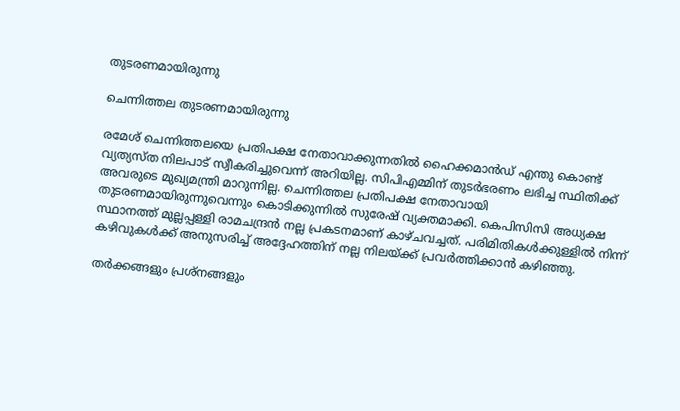തുടരണമായിരുന്നു

ചെന്നിത്തല തുടരണമായിരുന്നു

രമേശ് ചെന്നിത്തലയെ പ്രതിപക്ഷ നേതാവാക്കുന്നതിൽ ഹൈക്കമാൻഡ് എന്തു കൊണ്ട് വ്യത്യസ്ത നിലപാട് സ്വീകരിച്ചുവെന്ന് അറിയില്ല. സിപിഎമ്മിന് തുടർഭരണം ലഭിച്ച സ്ഥിതിക്ക് അവരുടെ മുഖ്യമന്ത്രി മാറുന്നില്ല. ചെന്നിത്തല പ്രതിപക്ഷ നേതാവായി തുടരണമായിരുന്നുവെന്നും കൊടിക്കുന്നിൽ സുരേഷ് വ്യക്തമാക്കി. കെപിസിസി അധ്യക്ഷ സ്ഥാനത്ത് മുല്ലപ്പള്ളി രാമചന്ദ്രൻ നല്ല പ്രകടനമാണ് കാഴ്ചവച്ചത്. പരിമിതികൾക്കുള്ളിൽ നിന്ന് കഴിവുകൾക്ക് അനുസരിച്ച് അദ്ദേഹത്തിന് നല്ല നിലയ്ക്ക് പ്രവർത്തിക്കാൻ കഴിഞ്ഞു.

തർക്കങ്ങളും പ്രശ്നങ്ങളും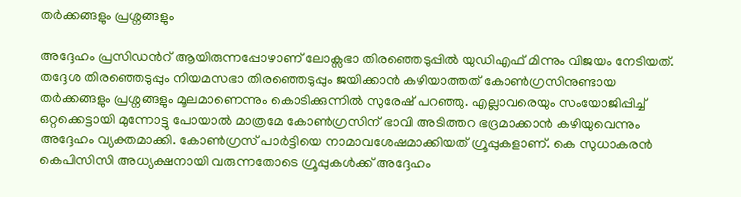തർക്കങ്ങളും പ്രശ്നങ്ങളും

അദ്ദേഹം പ്രസിഡൻറ് ആയിരുന്നപ്പോഴാണ് ലോക്സഭാ തിരഞ്ഞെടുപ്പിൽ യുഡിഎഫ് മിന്നും വിജയം നേടിയത്. തദ്ദേശ തിരഞ്ഞെടുപ്പും നിയമസഭാ തിരഞ്ഞെടുപ്പും ജയിക്കാൻ കഴിയാത്തത് കോൺഗ്രസിനുണ്ടായ തർക്കങ്ങളും പ്രശ്നങ്ങളും മൂലമാണെന്നും കൊടിക്കുന്നിൽ സുരേഷ് പറഞ്ഞു. എല്ലാവരെയും സംയോജിപ്പിച്ച് ഒറ്റക്കെട്ടായി മുന്നോട്ടു പോയാൽ മാത്രമേ കോൺഗ്രസിന് ഭാവി അടിത്തറ ഭദ്രമാക്കാൻ കഴിയുവെന്നും അദ്ദേഹം വ്യക്തമാക്കി. കോൺഗ്രസ് പാർട്ടിയെ നാമാവശേഷമാക്കിയത് ഗ്രൂപ്പുകളാണ്. കെ സുധാകരൻ കെപിസിസി അധ്യക്ഷനായി വരുന്നതോടെ ഗ്രൂപ്പുകൾക്ക് അദ്ദേഹം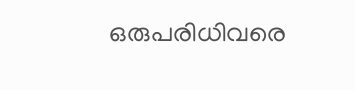ഒരുപരിധിവരെ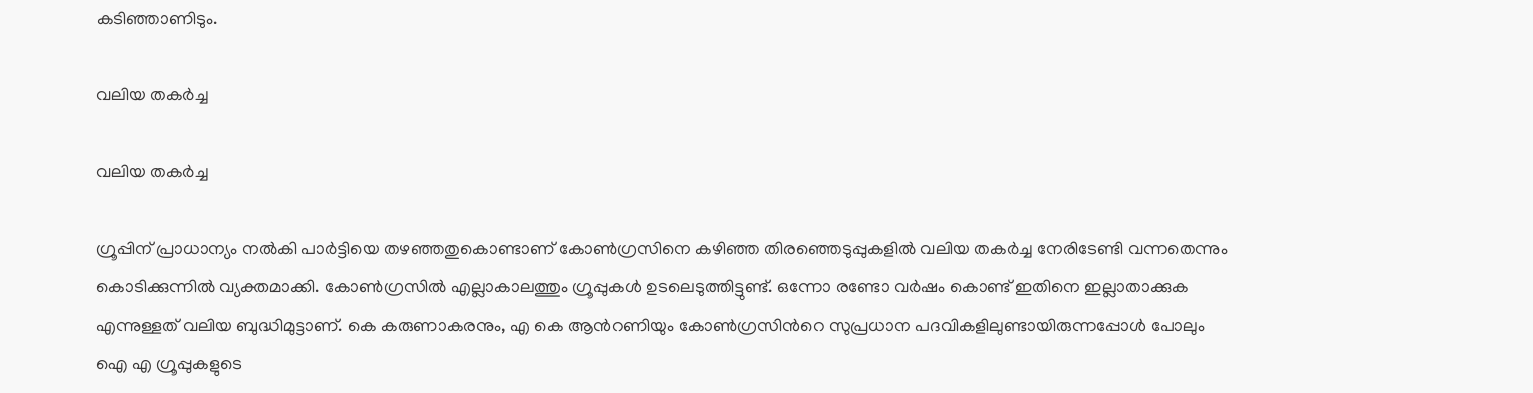കടിഞ്ഞാണിടും.

വലിയ തകർച്ച

വലിയ തകർച്ച

ഗ്രൂപ്പിന് പ്രാധാന്യം നൽകി പാർട്ടിയെ തഴഞ്ഞതുകൊണ്ടാണ് കോൺഗ്രസിനെ കഴിഞ്ഞ തിരഞ്ഞെടുപ്പുകളിൽ വലിയ തകർച്ച നേരിടേണ്ടി വന്നതെന്നും കൊടിക്കുന്നിൽ വ്യക്തമാക്കി. കോൺഗ്രസിൽ എല്ലാകാലത്തും ഗ്രൂപ്പുകൾ ഉടലെടുത്തിട്ടുണ്ട്. ഒന്നോ രണ്ടോ വർഷം കൊണ്ട് ഇതിനെ ഇല്ലാതാക്കുക എന്നുള്ളത് വലിയ ബുദ്ധിമുട്ടാണ്. കെ കരുണാകരനും, എ കെ ആൻറണിയും കോൺഗ്രസിൻറെ സുപ്രധാന പദവികളിലുണ്ടായിരുന്നപ്പോൾ പോലും ഐ എ ഗ്രൂപ്പുകളുടെ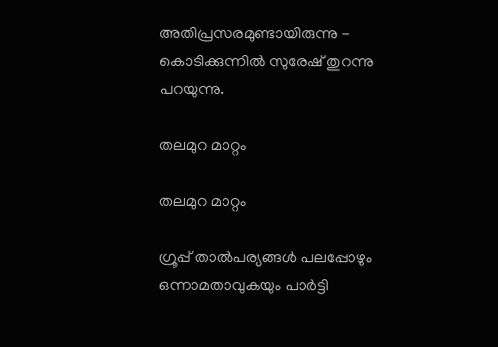അതിപ്രസരമുണ്ടായിരുന്നു - കൊടിക്കുന്നിൽ സുരേഷ് തുറന്നു പറയുന്നു.

തലമുറ മാറ്റം

തലമുറ മാറ്റം

ഗ്രൂപ്പ് താൽപര്യങ്ങൾ പലപ്പോഴും ഒന്നാമതാവുകയും പാർട്ടി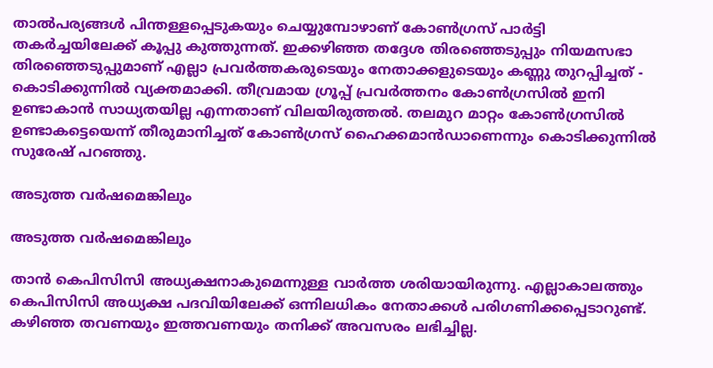താൽപര്യങ്ങൾ പിന്തള്ളപ്പെടുകയും ചെയ്യുമ്പോഴാണ് കോൺഗ്രസ് പാർട്ടി തകർച്ചയിലേക്ക് കൂപ്പു കുത്തുന്നത്. ഇക്കഴിഞ്ഞ തദ്ദേശ തിരഞ്ഞെടുപ്പും നിയമസഭാ തിരഞ്ഞെടുപ്പുമാണ് എല്ലാ പ്രവർത്തകരുടെയും നേതാക്കളുടെയും കണ്ണു തുറപ്പിച്ചത് - കൊടിക്കുന്നിൽ വ്യക്തമാക്കി. തീവ്രമായ ഗ്രൂപ്പ് പ്രവർത്തനം കോൺഗ്രസിൽ ഇനി ഉണ്ടാകാൻ സാധ്യതയില്ല എന്നതാണ് വിലയിരുത്തൽ. തലമുറ മാറ്റം കോൺഗ്രസിൽ ഉണ്ടാകട്ടെയെന്ന് തീരുമാനിച്ചത് കോൺഗ്രസ് ഹൈക്കമാൻഡാണെന്നും കൊടിക്കുന്നിൽ സുരേഷ് പറഞ്ഞു.

അടുത്ത വർഷമെങ്കിലും

അടുത്ത വർഷമെങ്കിലും

താൻ കെപിസിസി അധ്യക്ഷനാകുമെന്നുള്ള വാർത്ത ശരിയായിരുന്നു. എല്ലാകാലത്തും കെപിസിസി അധ്യക്ഷ പദവിയിലേക്ക് ഒന്നിലധികം നേതാക്കൾ പരിഗണിക്കപ്പെടാറുണ്ട്. കഴിഞ്ഞ തവണയും ഇത്തവണയും തനിക്ക് അവസരം ലഭിച്ചില്ല.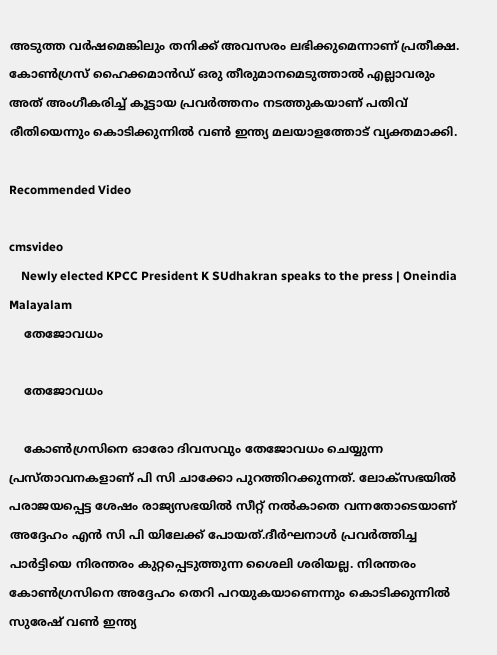അടുത്ത വർഷമെങ്കിലും തനിക്ക് അവസരം ലഭിക്കുമെന്നാണ് പ്രതീക്ഷ. കോൺഗ്രസ് ഹൈക്കമാൻഡ് ഒരു തീരുമാനമെടുത്താൽ എല്ലാവരും അത് അംഗീകരിച്ച് കൂട്ടായ പ്രവർത്തനം നടത്തുകയാണ് പതിവ് രീതിയെന്നും കൊടിക്കുന്നിൽ വൺ ഇന്ത്യ മലയാളത്തോട് വ്യക്തമാക്കി.

Recommended Video

cmsvideo
    Newly elected KPCC President K SUdhakran speaks to the press | Oneindia Malayalam
    തേജോവധം

    തേജോവധം

    കോൺഗ്രസിനെ ഓരോ ദിവസവും തേജോവധം ചെയ്യുന്ന പ്രസ്താവനകളാണ് പി സി ചാക്കോ പുറത്തിറക്കുന്നത്. ലോക്സഭയിൽ പരാജയപ്പെട്ട ശേഷം രാജ്യസഭയിൽ സീറ്റ് നൽകാതെ വന്നതോടെയാണ് അദ്ദേഹം എൻ സി പി യിലേക്ക് പോയത്.ദീർഘനാൾ പ്രവർത്തിച്ച പാർട്ടിയെ നിരന്തരം കുറ്റപ്പെടുത്തുന്ന ശൈലി ശരിയല്ല. നിരന്തരം കോൺഗ്രസിനെ അദ്ദേഹം തെറി പറയുകയാണെന്നും കൊടിക്കുന്നിൽ സുരേഷ് വൺ ഇന്ത്യ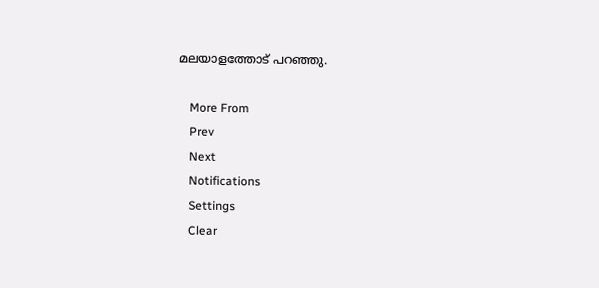മലയാളത്തോട് പറഞ്ഞു.

    More From
    Prev
    Next
    Notifications
    Settings
    Clear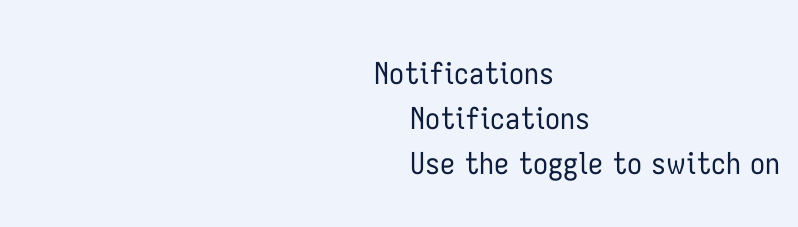Notifications
    Notifications
    Use the toggle to switch on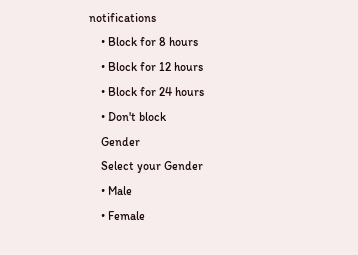notifications
    • Block for 8 hours
    • Block for 12 hours
    • Block for 24 hours
    • Don't block
    Gender
    Select your Gender
    • Male
    • Female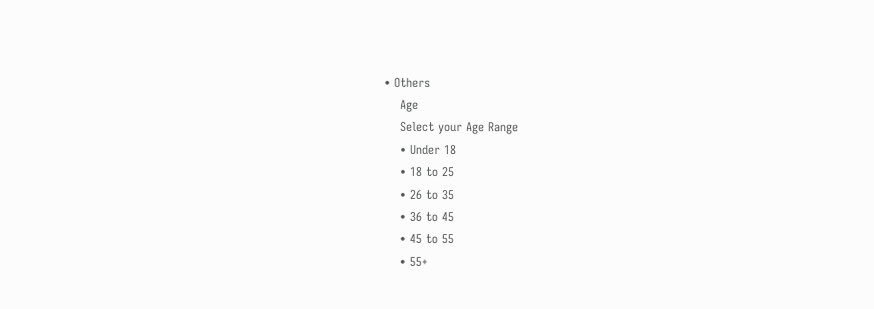• Others
    Age
    Select your Age Range
    • Under 18
    • 18 to 25
    • 26 to 35
    • 36 to 45
    • 45 to 55
    • 55+